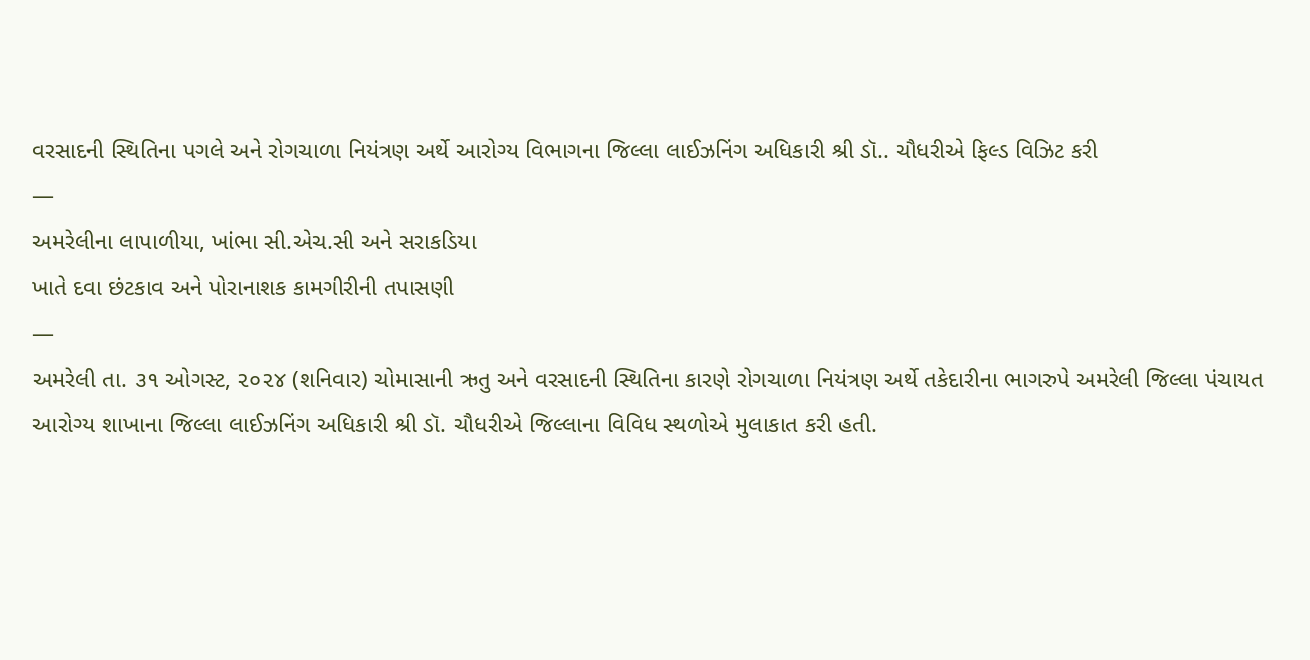વરસાદની સ્થિતિના પગલે અને રોગચાળા નિયંત્રણ અર્થે આરોગ્ય વિભાગના જિલ્લા લાઈઝનિંગ અધિકારી શ્રી ડૉ.. ચૌધરીએ ફિલ્ડ વિઝિટ કરી
—
અમરેલીના લાપાળીયા, ખાંભા સી.એચ.સી અને સરાકડિયા
ખાતે દવા છંટકાવ અને પોરાનાશક કામગીરીની તપાસણી
—
અમરેલી તા. ૩૧ ઓગસ્ટ, ૨૦૨૪ (શનિવાર) ચોમાસાની ઋતુ અને વરસાદની સ્થિતિના કારણે રોગચાળા નિયંત્રણ અર્થે તકેદારીના ભાગરુપે અમરેલી જિલ્લા પંચાયત આરોગ્ય શાખાના જિલ્લા લાઈઝનિંગ અધિકારી શ્રી ડૉ. ચૌધરીએ જિલ્લાના વિવિધ સ્થળોએ મુલાકાત કરી હતી.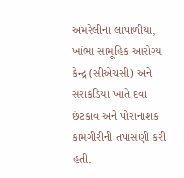અમરેલીના લાપાળીયા, ખાંભા સામૂહિક આરોગ્ય કેન્દ્ર (સીએચસી) અને સરાકડિયા ખાતે દવા છંટકાવ અને પોરાનાશક કામગીરીની તપાસણી કરી હતી.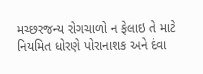મચ્છરજન્ય રોગચાળો ન ફેલાઇ તે માટે નિયમિત ધોરણે પોરાનાશક અને દંવા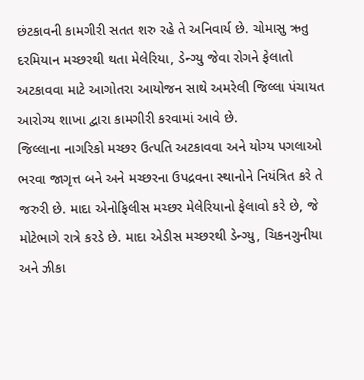છંટકાવની કામગીરી સતત શરુ રહે તે અનિવાર્ય છે. ચોમાસુ ઋતુ દરમિયાન મચ્છરથી થતા મેલેરિયા, ડેન્ગ્યુ જેવા રોગને ફેલાતો અટકાવવા માટે આગોતરા આયોજન સાથે અમરેલી જિલ્લા પંચાયત આરોગ્ય શાખા દ્વારા કામગીરી કરવામાં આવે છે.
જિલ્લાના નાગરિકો મચ્છર ઉત્પતિ અટકાવવા અને યોગ્ય પગલાઓ ભરવા જાગૃત્ત બને અને મચ્છરના ઉપદ્રવના સ્થાનોને નિયંત્રિત કરે તે જરુરી છે. માદા એનોફિલીસ મચ્છર મેલેરિયાનો ફેલાવો કરે છે, જે મોટેભાગે રાત્રે કરડે છે. માદા એડીસ મચ્છરથી ડેન્ગ્યુ, ચિકનગુનીયા અને ઝીકા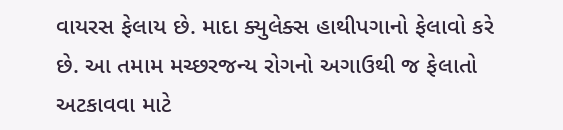વાયરસ ફેલાય છે. માદા ક્યુલેક્સ હાથીપગાનો ફેલાવો કરે છે. આ તમામ મચ્છરજન્ય રોગનો અગાઉથી જ ફેલાતો અટકાવવા માટે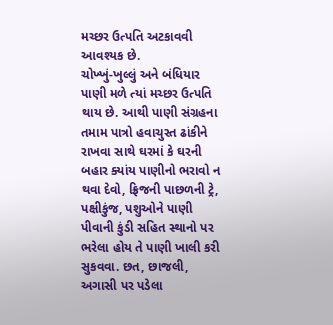મચ્છર ઉત્પતિ અટકાવવી આવશ્યક છે.
ચોખ્ખું-ખુલ્લું અને બંધિયાર પાણી મળે ત્યાં મચ્છર ઉત્પતિ થાય છે. આથી પાણી સંગ્રહના તમામ પાત્રો હવાચુસ્ત ઢાંકીને રાખવા સાથે ઘરમાં કે ઘરની બહાર ક્યાંય પાણીનો ભરાવો ન થવા દેવો, ફ્રિજની પાછળની ટ્રે, પક્ષીકુંજ, પશુઓને પાણી પીવાની કુંડી સહિત સ્થાનો પર ભરેલા હોય તે પાણી ખાલી કરી સુકવવા. છત, છાજલી, અગાસી પર પડેલા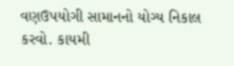વણઉપયોગી સામાનનો યોગ્ય નિકાલ કરવો. કાયમી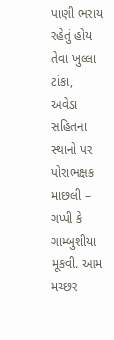પાણી ભરાય રહેતું હોય તેવા ખુલ્લા ટાંકા, અવેડા સહિતના સ્થાનો પર પોરાભક્ષક માછલી – ગપ્પી કે ગામ્બુશીયા મૂકવી. આમ મચ્છર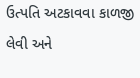ઉત્પતિ અટકાવવા કાળજી લેવી અને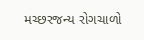મચ્છરજન્ય રોગચાળો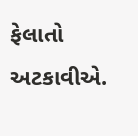ફેલાતો અટકાવીએ.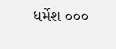ધર્મેશ ૦૦૦